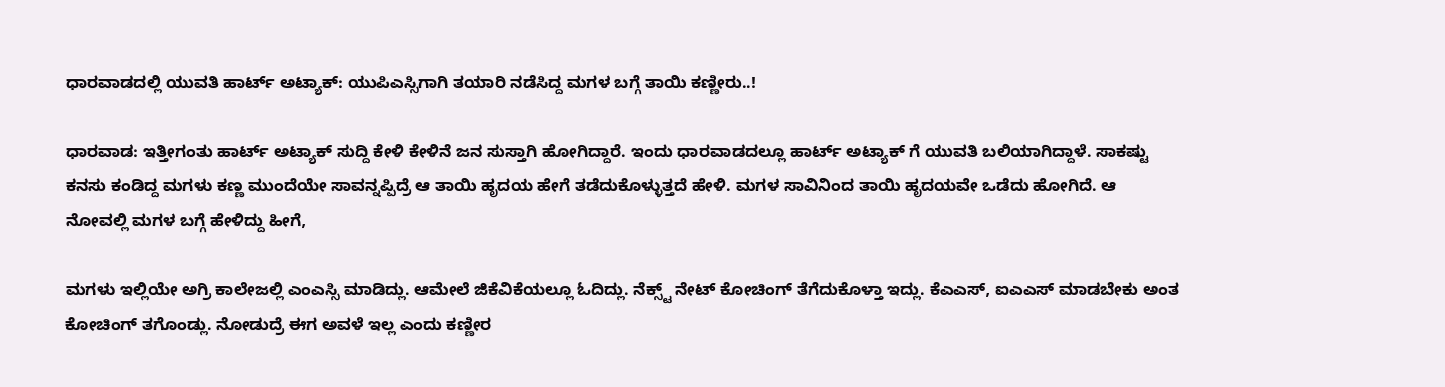ಧಾರವಾಡದಲ್ಲಿ ಯುವತಿ ಹಾರ್ಟ್ ಅಟ್ಯಾಕ್: ಯುಪಿಎಸ್ಸಿಗಾಗಿ ತಯಾರಿ ನಡೆಸಿದ್ದ ಮಗಳ ಬಗ್ಗೆ ತಾಯಿ ಕಣ್ಣೀರು..!

ಧಾರವಾಡ: ಇತ್ತೀಗಂತು ಹಾರ್ಟ್ ಅಟ್ಯಾಕ್ ಸುದ್ದಿ ಕೇಳಿ ಕೇಳಿನೆ ಜನ ಸುಸ್ತಾಗಿ ಹೋಗಿದ್ದಾರೆ. ಇಂದು ಧಾರವಾಡದಲ್ಲೂ ಹಾರ್ಟ್ ಅಟ್ಯಾಕ್ ಗೆ ಯುವತಿ ಬಲಿಯಾಗಿದ್ದಾಳೆ. ಸಾಕಷ್ಟು ಕನಸು ಕಂಡಿದ್ದ ಮಗಳು ಕಣ್ಣ ಮುಂದೆಯೇ ಸಾವನ್ನಪ್ಪಿದ್ರೆ ಆ ತಾಯಿ ಹೃದಯ ಹೇಗೆ ತಡೆದುಕೊಳ್ಳುತ್ತದೆ ಹೇಳಿ. ಮಗಳ ಸಾವಿನಿಂದ ತಾಯಿ ಹೃದಯವೇ ಒಡೆದು ಹೋಗಿದೆ. ಆ ನೋವಲ್ಲಿ ಮಗಳ ಬಗ್ಗೆ ಹೇಳಿದ್ದು ಹೀಗೆ,

ಮಗಳು ಇಲ್ಲಿಯೇ ಅಗ್ರಿ ಕಾಲೇಜಲ್ಲಿ ಎಂಎಸ್ಸಿ ಮಾಡಿದ್ಲು. ಆಮೇಲೆ ಜಿಕೆವಿಕೆಯಲ್ಲೂ ಓದಿದ್ಲು. ನೆಕ್ಸ್ಟ್ ನೇಟ್ ಕೋಚಿಂಗ್ ತೆಗೆದುಕೊಳ್ತಾ ಇದ್ಲು. ಕೆಎಎಸ್, ಐಎಎಸ್ ಮಾಡಬೇಕು ಅಂತ ಕೋಚಿಂಗ್ ತಗೊಂಡ್ಲು. ನೋಡುದ್ರೆ ಈಗ ಅವಳೆ ಇಲ್ಲ ಎಂದು ಕಣ್ಣೀರ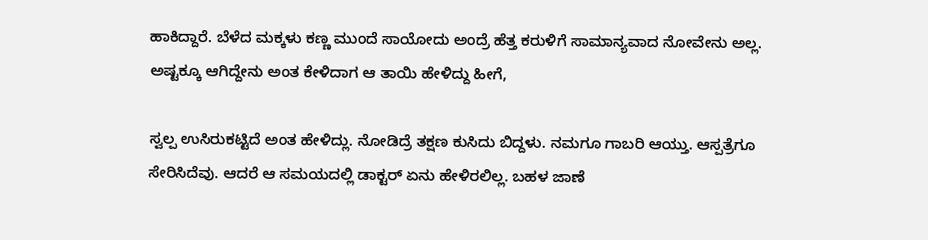ಹಾಕಿದ್ದಾರೆ. ಬೆಳೆದ ಮಕ್ಕಳು ಕಣ್ಣ ಮುಂದೆ ಸಾಯೋದು ಅಂದ್ರೆ ಹೆತ್ತ ಕರುಳಿಗೆ ಸಾಮಾನ್ಯವಾದ ನೋವೇನು ಅಲ್ಲ. ಅಷ್ಟಕ್ಕೂ ಆಗಿದ್ದೇನು ಅಂತ ಕೇಳಿದಾಗ ಆ ತಾಯಿ ಹೇಳಿದ್ದು ಹೀಗೆ,

ಸ್ವಲ್ಪ ಉಸಿರುಕಟ್ಟಿದೆ ಅಂತ ಹೇಳಿದ್ಲು. ನೋಡಿದ್ರೆ ತಕ್ಷಣ ಕುಸಿದು ಬಿದ್ದಳು. ನಮಗೂ ಗಾಬರಿ ಆಯ್ತು. ಆಸ್ಪತ್ರೆಗೂ ಸೇರಿಸಿದೆವು. ಆದರೆ ಆ ಸಮಯದಲ್ಲಿ ಡಾಕ್ಟರ್ ಏನು ಹೇಳಿರಲಿಲ್ಲ. ಬಹಳ ಜಾಣೆ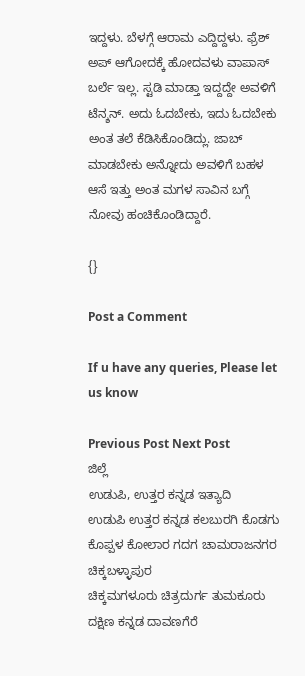ಇದ್ದಳು. ಬೆಳಗ್ಗೆ ಆರಾಮ ಎದ್ದಿದ್ದಳು. ಫ್ರೆಶ್ ಅಪ್ ಆಗೋದಕ್ಕೆ ಹೋದವಳು ವಾಪಾಸ್ ಬರ್ಲೆ ಇಲ್ಲ. ಸ್ಟಡಿ ಮಾಡ್ತಾ ಇದ್ದದ್ದೇ ಅವಳಿಗೆ ಟೆನ್ಶನ್. ಅದು ಓದಬೇಕು, ಇದು ಓದಬೇಕು ಅಂತ ತಲೆ ಕೆಡಿಸಿಕೊಂಡಿದ್ಲು. ಜಾಬ್ ಮಾಡಬೇಕು ಅನ್ನೋದು ಅವಳಿಗೆ ಬಹಳ ಆಸೆ ಇತ್ತು ಅಂತ ಮಗಳ ಸಾವಿನ ಬಗ್ಗೆ ನೋವು ಹಂಚಿಕೊಂಡಿದ್ದಾರೆ.

{}

Post a Comment

If u have any queries, Please let us know

Previous Post Next Post
ಜಿಲ್ಲೆ
ಉಡುಪಿ, ಉತ್ತರ ಕನ್ನಡ ಇತ್ಯಾದಿ
ಉಡುಪಿ ಉತ್ತರ ಕನ್ನಡ ಕಲಬುರಗಿ ಕೊಡಗು ಕೊಪ್ಪಳ ಕೋಲಾರ ಗದಗ ಚಾಮರಾಜನಗರ ಚಿಕ್ಕಬಳ್ಳಾಪುರ
ಚಿಕ್ಕಮಗಳೂರು ಚಿತ್ರದುರ್ಗ ತುಮಕೂರು ದಕ್ಷಿಣ ಕನ್ನಡ ದಾವಣಗೆರೆ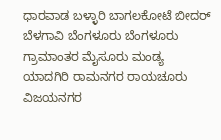ಧಾರವಾಡ ಬಳ್ಳಾರಿ ಬಾಗಲಕೋಟೆ ಬೀದರ್
ಬೆಳಗಾವಿ ಬೆಂಗಳೂರು ಬೆಂಗಳೂರು ಗ್ರಾಮಾಂತರ ಮೈಸೂರು ಮಂಡ್ಯ ಯಾದಗಿರಿ ರಾಮನಗರ ರಾಯಚೂರು ವಿಜಯನಗರ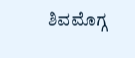ಶಿವಮೊಗ್ಗ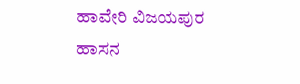ಹಾವೇರಿ ವಿಜಯಪುರ ಹಾಸನ